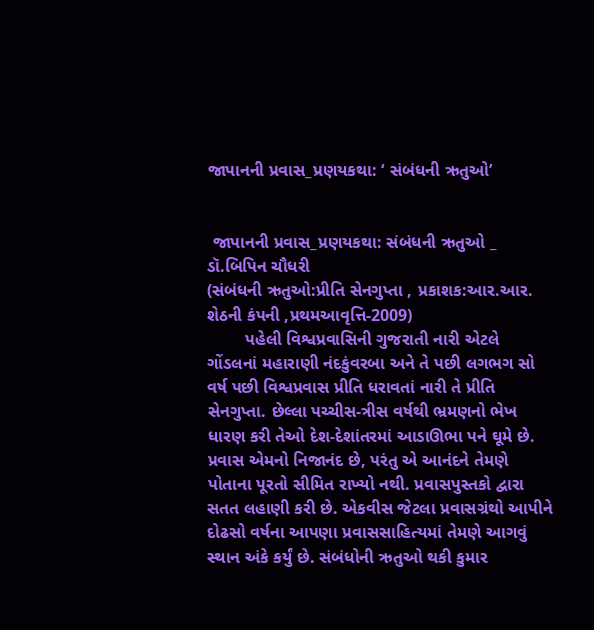જાપાનની પ્રવાસ_પ્રણયકથા: ‘ સંબંધની ઋતુઓ’


 જાપાનની પ્રવાસ_પ્રણયકથા: સંબંધની ઋતુઓ _ ડૉ.બિપિન ચૌધરી
(સંબંધની ઋતુઓ:પ્રીતિ સેનગુપ્તા , પ્રકાશક:આર.આર. શેઠની કંપની ,પ્રથમઆવૃત્તિ-2009)
        પહેલી વિશ્વપ્રવાસિની ગુજરાતી નારી એટલે ગોંડલનાં મહારાણી નંદકુંવરબા અને તે પછી લગભગ સો વર્ષ પછી વિશ્વપ્રવાસ પ્રીતિ ધરાવતાં નારી તે પ્રીતિ સેનગુપ્તા. છેલ્લા પચ્ચીસ-ત્રીસ વર્ષથી ભ્રમણનો ભેખ ધારણ કરી તેઓ દેશ-દેશાંતરમાં આડાઊભા પને ઘૂમે છે. પ્રવાસ એમનો નિજાનંદ છે, પરંતુ એ આનંદને તેમણે પોતાના પૂરતો સીમિત રાખ્યો નથી. પ્રવાસપુસ્તકો દ્વારા સતત લહાણી કરી છે. એકવીસ જેટલા પ્રવાસગ્રંથો આપીને દોઢસો વર્ષના આપણા પ્રવાસસાહિત્યમાં તેમણે આગવું સ્થાન અંકે કર્યું છે. સંબંધોની ઋતુઓ થકી કુમાર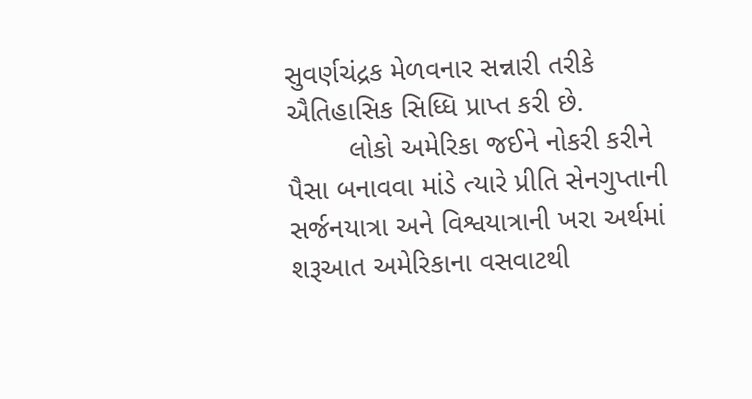સુવર્ણચંદ્રક મેળવનાર સન્નારી તરીકે ઐતિહાસિક સિધ્ધિ પ્રાપ્ત કરી છે.
        લોકો અમેરિકા જઈને નોકરી કરીને પૈસા બનાવવા માંડે ત્યારે પ્રીતિ સેનગુપ્તાની સર્જનયાત્રા અને વિશ્વયાત્રાની ખરા અર્થમાં શરૂઆત અમેરિકાના વસવાટથી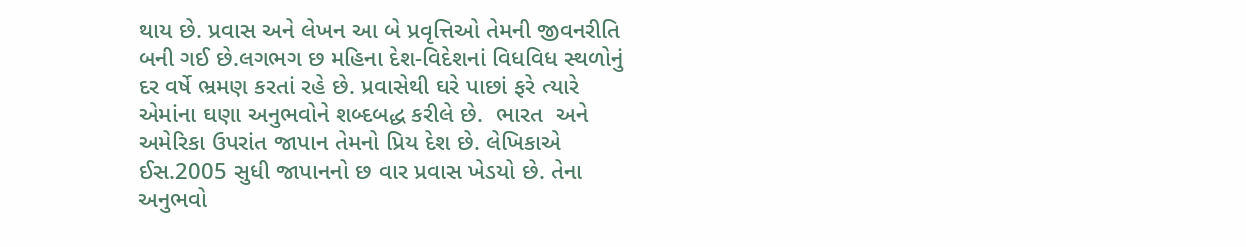થાય છે. પ્રવાસ અને લેખન આ બે પ્રવૃત્તિઓ તેમની જીવનરીતિ બની ગઈ છે.લગભગ છ મહિના દેશ-વિદેશનાં વિધવિધ સ્થળોનું દર વર્ષે ભ્રમણ કરતાં રહે છે. પ્રવાસેથી ઘરે પાછાં ફરે ત્યારે એમાંના ઘણા અનુભવોને શબ્દબદ્ધ કરીલે છે.  ભારત  અને અમેરિકા ઉપરાંત જાપાન તેમનો પ્રિય દેશ છે. લેખિકાએ ઈસ.2005 સુધી જાપાનનો છ વાર પ્રવાસ ખેડયો છે. તેના અનુભવો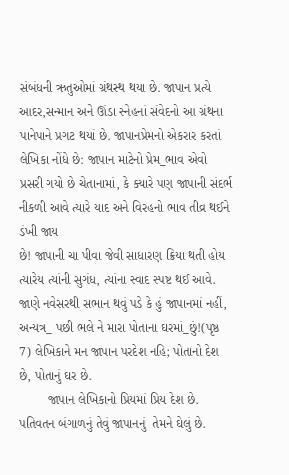સંબંધની ઋતુઓમાં ગ્રંથસ્થ થયા છે. જાપાન પ્રત્યે આદર,સન્માન અને ઊંડા સ્નેહનાં સંવેદનો આ ગ્રંથના પાનેપાને પ્રગટ થયાં છે. જાપાનપ્રેમનો એકરાર કરતાં લેખિકા નોંધે છે: જાપાન માટેનો પ્રેમ_ભાવ એવો પ્રસરી ગયો છે ચેતાનામાં, કે ક્યારે પણ જાપાની સંદર્ભ નીકળી આવે ત્યારે યાદ અને વિરહનો ભાવ તીવ્ર થઈને ડંખી જાય
છે! જાપાની ચા પીવા જેવી સાધારણ ક્રિયા થતી હોય ત્યારેય ત્યાંની સુગંધ, ત્યાંના સ્વાદ સ્પષ્ટ થઈ આવે. જાણે નવેસરથી સભાન થવું પડે કે હું જાપાનમાં નહીં, અન્યત્ર_ પછી ભલે ને મારા પોતાના ઘરમાં_છું!(પૃષ્ઠ 7) લેખિકાને મન જાપાન પરદેશ નહિ; પોતાનો દેશ છે, પોતાનું ઘર છે.
        જાપાન લેખિકાનો પ્રિયમાં પ્રિય દેશ છે. પતિવતન બંગાળનું તેવું જાપાનનું  તેમને ઘેલું છે.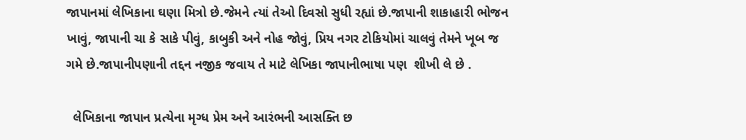જાપાનમાં લેખિકાના ઘણા મિત્રો છે.જેમને ત્યાં તેઓ દિવસો સુધી રહ્યાં છે.જાપાની શાકાહારી ભોજન ખાવું, જાપાની ચા કે સાકે પીવું, કાબુકી અને નોહ જોવું, પ્રિય નગર ટોકિયોમાં ચાલવું તેમને ખૂબ જ ગમે છે.જાપાનીપણાની તદ્દન નજીક જવાય તે માટે લેખિકા જાપાનીભાષા પણ  શીખી લે છે .

  લેખિકાના જાપાન પ્રત્યેના મૃગ્ધ પ્રેમ અને આરંભની આસક્તિ છ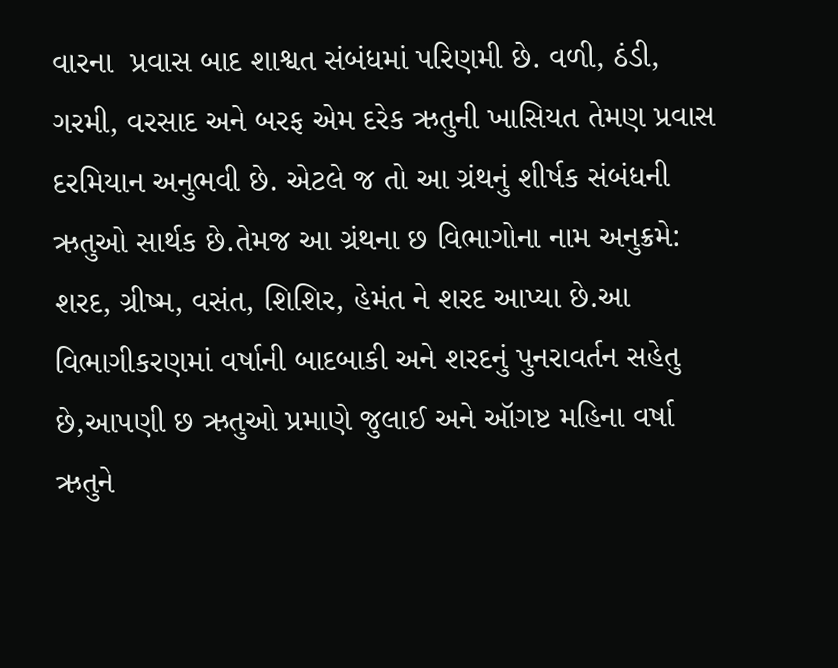વારના  પ્રવાસ બાદ શાશ્વત સંબંધમાં પરિણમી છે. વળી, ઠંડી, ગરમી, વરસાદ અને બરફ એમ દરેક ઋતુની ખાસિયત તેમણ પ્રવાસ દરમિયાન અનુભવી છે. એટલે જ તો આ ગ્રંથનું શીર્ષક સંબંધની ઋતુઓ સાર્થક છે.તેમજ આ ગ્રંથના છ વિભાગોના નામ અનુક્રમે: શરદ, ગ્રીષ્મ, વસંત, શિશિર, હેમંત ને શરદ આપ્યા છે.આ વિભાગીકરણમાં વર્ષાની બાદબાકી અને શરદનું પુનરાવર્તન સહેતુ છે,આપણી છ ઋતુઓ પ્રમાણે જુલાઈ અને ઑગષ્ટ મહિના વર્ષા ઋતુને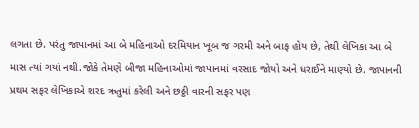લગતા છે. પરંતુ જાપાનમાં આ બે મહિનાઓ દરમિયાન ખૂબ જ ગરમી અને બાફ હોય છે, તેથી લેખિકા આ બે માસ ત્યાં ગયાં નથી.જોકે તેમણે બીજા મહિનાઓમાં જાપાનમાં વરસાદ જોયો અને ધરાઈને માણ્યો છે. જાપાનની પ્રથમ સફર લેખિકાએ શરદ ઋતુમાં કરેલી અને છઠ્ઠી વારની સફર પણ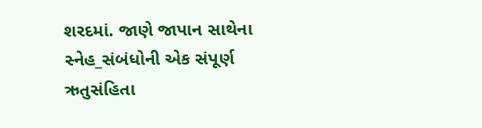શરદમાં. જાણે જાપાન સાથેના સ્નેહ_સંબંધોની એક સંપૂર્ણ  ઋતુસંહિતા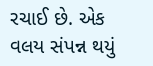રચાઈ છે. એક વલય સંપન્ન થયું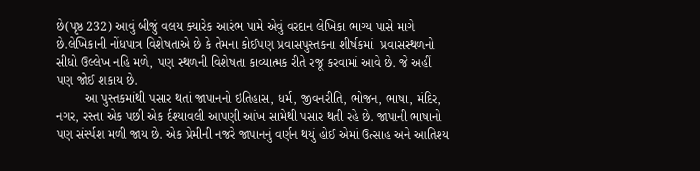છે(પૃષ્ઠ 232) આવું બીજું વલય ક્યારેક આરંભ પામે એવું વરદાન લેખિકા ભાગ્ય પાસે માગે છે.લેખિકાની નોંધપાત્ર વિશેષતાએ છે કે તેમના કોઈપણ પ્રવાસપુસ્તકના શીર્ષકમાં  પ્રવાસસ્થળનો સીધો ઉલ્લેખ નહિ મળે, પણ સ્થળની વિશેષતા કાવ્યાત્મક રીતે રજૂ કરવામાં આવે છે. જે અહીં પણ જોઈ શકાય છે.
        આ પુસ્તકમાંથી પસાર થતાં જાપાનનો ઇતિહાસ, ધર્મ, જીવનરીતિ, ભોજન, ભાષા, મંદિર, નગર, રસ્તા એક પછી એક ર્દશ્યાવલી આપણી આંખ સામેથી પસાર થતી રહે છે. જાપાની ભાષાનો પણ સંર્સ્પશ મળી જાય છે. એક પ્રેમીની નજરે જાપાનનું વર્ણન થયું હોઈ એમાં ઉત્સાહ અને આતિશ્ય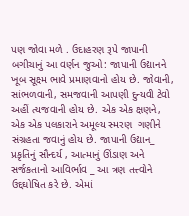પણ જોવા મળે . ઉદાહરણ રૂપે જાપાની બગીચાનું આ વર્ણન જુઓ: જાપાની ઉદ્યાનને ખૂબ સૂક્ષ્મ ભાવે પ્રમાણવાનો હોય છે. જોવાની, સાંભળવાની, સમજવાની આપણી દુન્યવી ટેવો અહીં ત્યજવાની હોય છે. એક એક ક્ષણને, એક એક પલકારાને અમૂલ્ય સ્મરણ  ગણીને  સંગ્રહતા જવાનું હોય છે. જાપાની ઉદ્યાન_ પ્રકૃતિનું સૌન્દર્ય , આત્માનું ઊંડાણ અને સર્જકતાનો આવિર્ભાવ _ આ ત્રણ તત્ત્વોને ઉદ્દઘોષિત કરે છે. એમાં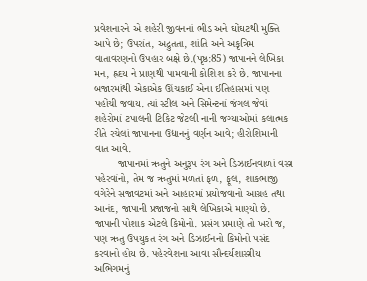પ્રવેશનારને એ શહેરી જીવનનાં ભીડ અને ઘોંઘટથી મુક્તિ આપે છે; ઉપરાંત, અદ્રુતતા, શાંતિ અને અકૃત્રિમ વાતાવરણનો ઉપહાર બક્ષે છે.(પૃષ્ઠ:85) જાપાનને લેખિકા મન, હ્રદય ને પ્રાણથી પામવાની કોશિશ કરે છે. જાપાનના બજારમાંથી એકાએક ઊંચકાઈ એના ઈતિહાસમાં પણ પહોંચી જવાય. ત્યાં સ્ટીલ અને સિમેન્ટનાં જંગલ જેવાં શહેરોમાં ટપાલની ટિકિટ જેટલી નાની જગ્યાઓમાં કલાત્મક રીતે રચેલાં જાપાનના ઉદ્યાનનું વર્ણન આવે; હીરોશિમાની વાત આવે.
        જાપાનમાં ઋતુને અનુરૂપ રંગ અને ડિઝાઈનવાળાં વસ્ત્ર પહેરવાંનો, તેમ જ ઋતુમાં મળતાં ફળ, ફૂલ, શાકભાજી વગેરેને સજાવટમાં અને આહારમાં પ્રયોજવાનો આગ્રહ તથા આનંદ, જાપાની પ્રજાજનો સાથે લેખિકાએ માણ્યો છે. જાપાની પોશાક એટલે કિમોનો. પ્રસંગ પ્રમાણે તો ખરો જ, પણ ઋતુ ઉપયુકત રંગ અને ડિઝાઈનનો કિમોનો પસંદ કરવાનો હોય છે. પહેરવેશના આવા સૌન્દર્યશાસ્ત્રીય અભિગમનું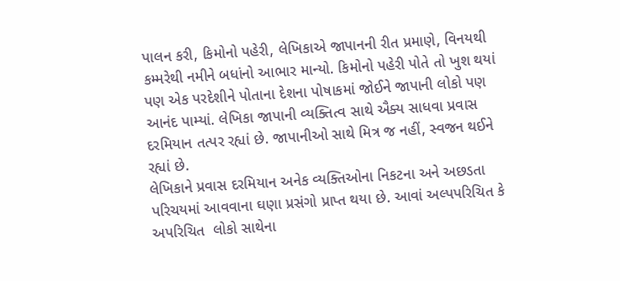પાલન કરી, કિમોનો પહેરી, લેખિકાએ જાપાનની રીત પ્રમાણે, વિનયથી કમ્મરેથી નમીને બધાંનો આભાર માન્યો. કિમોનો પહેરી પોતે તો ખુશ થયાં પણ એક પરદેશીને પોતાના દેશના પોષાકમાં જોઈને જાપાની લોકો પણ આનંદ પામ્યાં. લેખિકા જાપાની વ્યક્તિત્વ સાથે ઐક્ય સાધવા પ્રવાસ દરમિયાન તત્પર રહ્યાં છે. જાપાનીઓ સાથે મિત્ર જ નહીં, સ્વજન થઈને રહ્યાં છે.
લેખિકાને પ્રવાસ દરમિયાન અનેક વ્યક્તિઓના નિકટના અને અછડતા પરિચયમાં આવવાના ઘણા પ્રસંગો પ્રાપ્ત થયા છે. આવાં અલ્પપરિચિત કે અપરિચિત  લોકો સાથેના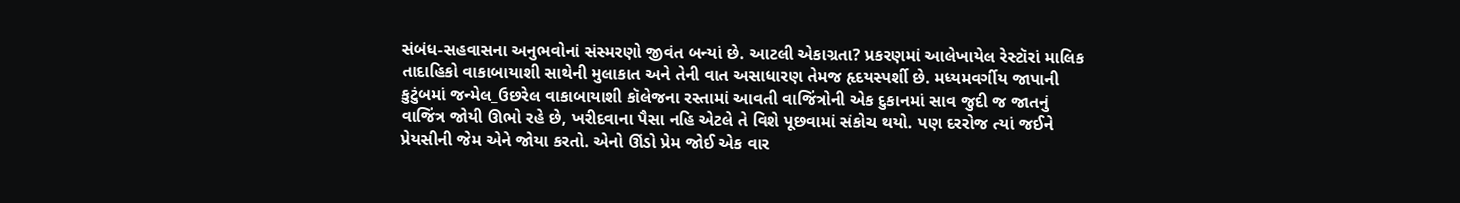સંબંધ-સહવાસના અનુભવોનાં સંસ્મરણો જીવંત બન્યાં છે. આટલી એકાગ્રતા? પ્રકરણમાં આલેખાયેલ રેસ્ટૉરાં માલિક તાદાહિકો વાકાબાયાશી સાથેની મુલાકાત અને તેની વાત અસાધારણ તેમજ હૃદયસ્પર્શી છે. મધ્યમવર્ગીય જાપાની કુટુંબમાં જન્મેલ_ઉછરેલ વાકાબાયાશી કૉલેજના રસ્તામાં આવતી વાજિંત્રોની એક દુકાનમાં સાવ જુદી જ જાતનું વાજિંત્ર જોયી ઊભો રહે છે, ખરીદવાના પૈસા નહિ એટલે તે વિશે પૂછવામાં સંકોચ થયો. પણ દરરોજ ત્યાં જઈને પ્રેયસીની જેમ એને જોયા કરતો. એનો ઊંડો પ્રેમ જોઈ એક વાર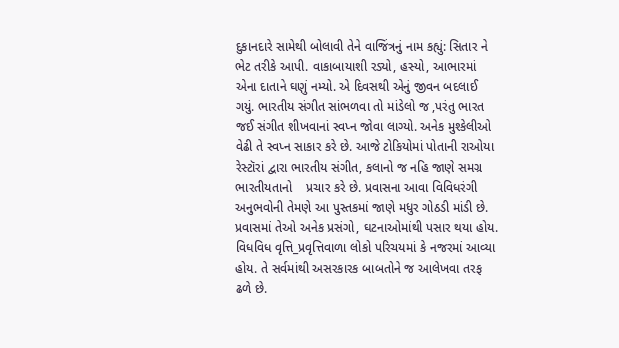દુકાનદારે સામેથી બોલાવી તેને વાજિંત્રનું નામ કહ્યું: સિતાર ને ભેટ તરીકે આપી. વાકાબાયાશી રડ્યો, હસ્યો, આભારમાં એના દાતાને ઘણું નમ્યો. એ દિવસથી એનું જીવન બદલાઈ ગયું. ભારતીય સંગીત સાંભળવા તો માંડેલો જ ,પરંતુ ભારત જઈ સંગીત શીખવાનાં સ્વપ્ન જોવા લાગ્યો. અનેક મુશ્કેલીઓ વેઢી તે સ્વપ્ન સાકાર કરે છે. આજે ટોકિયોમાં પોતાની રાઓયા રેસ્ટૉરાં દ્વારા ભારતીય સંગીત, કલાનો જ નહિ જાણે સમગ્ર ભારતીયતાનો    પ્રચાર કરે છે. પ્રવાસના આવા વિવિધરંગી અનુભવોની તેમણે આ પુસ્તકમાં જાણે મધુર ગોઠડી માંડી છે.
પ્રવાસમાં તેઓ અનેક પ્રસંગો, ઘટનાઓમાંથી પસાર થયા હોય. વિધવિધ વૃત્તિ_પ્રવૃત્તિવાળા લોકો પરિચયમાં કે નજરમાં આવ્યા હોય. તે સર્વમાંથી અસરકારક બાબતોને જ આલેખવા તરફ ઢળે છે.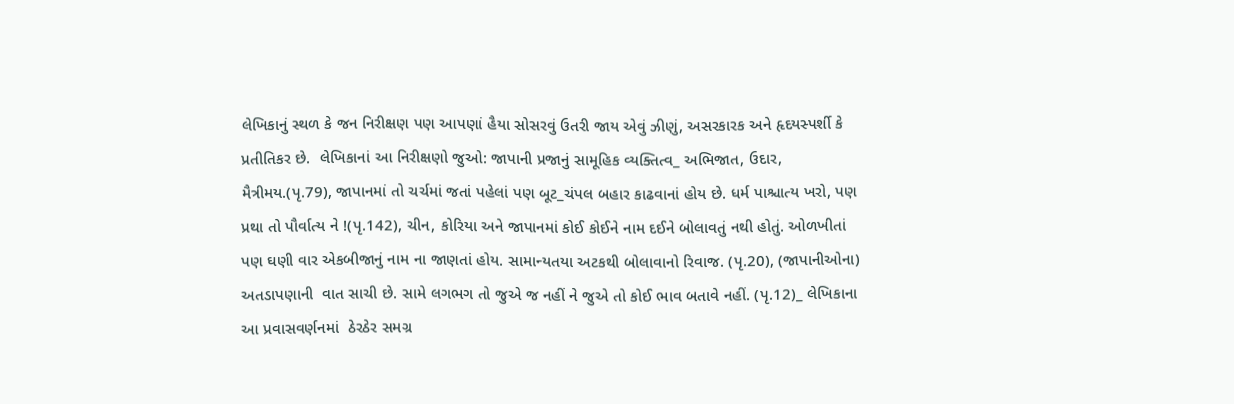લેખિકાનું સ્થળ કે જન નિરીક્ષણ પણ આપણાં હૈયા સોસરવું ઉતરી જાય એવું ઝીણું, અસરકારક અને હૃદયસ્પર્શી કે પ્રતીતિકર છે.  લેખિકાનાં આ નિરીક્ષણો જુઓ: જાપાની પ્રજાનું સામૂહિક વ્યક્તિત્વ_ અભિજાત, ઉદાર,                           મૈત્રીમય.(પૃ.79), જાપાનમાં તો ચર્ચમાં જતાં પહેલાં પણ બૂટ_ચંપલ બહાર કાઢવાનાં હોય છે. ધર્મ પાશ્ચાત્ય ખરો, પણ પ્રથા તો પૌર્વાત્ય ને !(પૃ.142), ચીન, કોરિયા અને જાપાનમાં કોઈ કોઈને નામ દઈને બોલાવતું નથી હોતું. ઓળખીતાં પણ ઘણી વાર એકબીજાનું નામ ના જાણતાં હોય. સામાન્યતયા અટકથી બોલાવાનો રિવાજ. (પૃ.20), (જાપાનીઓના) અતડાપણાની  વાત સાચી છે. સામે લગભગ તો જુએ જ નહીં ને જુએ તો કોઈ ભાવ બતાવે નહીં. (પૃ.12)_ લેખિકાના આ પ્રવાસવર્ણનમાં  ઠેરઠેર સમગ્ર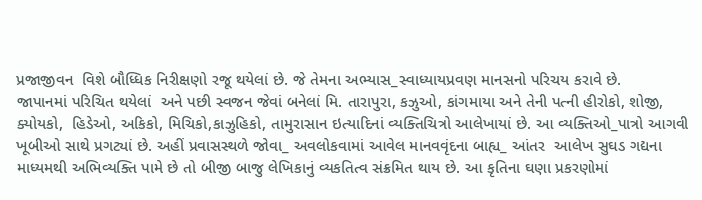પ્રજાજીવન  વિશે બૌધ્ધિક નિરીક્ષણો રજૂ થયેલાં છે. જે તેમના અભ્યાસ_સ્વાધ્યાયપ્રવણ માનસનો પરિચય કરાવે છે.
જાપાનમાં પરિચિત થયેલાં  અને પછી સ્વજન જેવાં બનેલાં મિ. તારાપુરા, કઝુઓ, કાંગમાયા અને તેની પત્ની હીરોકો, શોજી, ક્યોયકો,  હિડેઓ, અકિકો, મિચિકો,કાઝુહિકો, તામુરાસાન ઇત્યાદિનાં વ્યક્તિચિત્રો આલેખાયાં છે. આ વ્યક્તિઓ_પાત્રો આગવી ખૂબીઓ સાથે પ્રગટ્યાં છે. અહીં પ્રવાસસ્થળે જોવા_ અવલોકવામાં આવેલ માનવવૃંદના બાહ્ય_ આંતર  આલેખ સુઘડ ગદ્યના માધ્યમથી અભિવ્યક્તિ પામે છે તો બીજી બાજુ લેખિકાનું વ્યકતિત્વ સંક્રમિત થાય છે. આ કૃતિના ઘણા પ્રકરણોમાં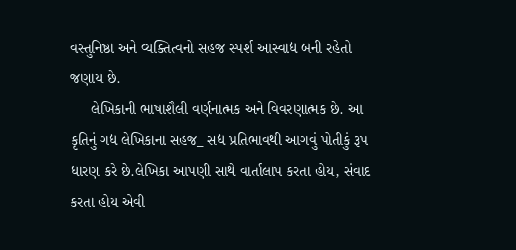વસ્તુનિષ્ઠા અને વ્યક્તિત્વનો સહજ સ્પર્શ આસ્વાદ્ય બની રહેતો જણાય છે.
     લેખિકાની ભાષાશૈલી વર્ણનાત્મક અને વિવરણાત્મક છે. આ કૃતિનું ગદ્ય લેખિકાના સહજ_ સદ્ય પ્રતિભાવથી આગવું પોતીકું રૂપ ધારણ કરે છે.લેખિકા આપણી સાથે વાર્તાલાપ કરતા હોય, સંવાદ કરતા હોય એવી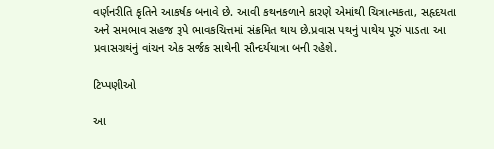વર્ણનરીતિ કૃતિને આકર્ષક બનાવે છે. આવી કથનકળાને કારણે એમાંથી ચિત્રાત્મકતા, સહૃદયતા અને સમભાવ સહજ રૂપે ભાવકચિત્તમાં સંક્રમિત થાય છે.પ્રવાસ પથનું પાથેય પૂરું પાડતા આ પ્રવાસગ્રથંનું વાંચન એક સર્જક સાથેની સૌન્દર્યયાત્રા બની રહેશે.

ટિપ્પણીઓ

આ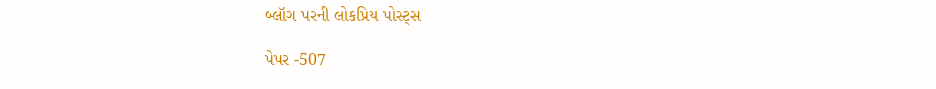બ્લૉગ પરની લોકપ્રિય પોસ્ટ્સ

પેપર -507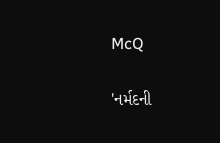McQ

'નર્મદની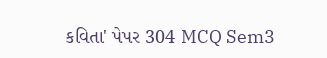કવિતા' પેપર 304 MCQ Sem3